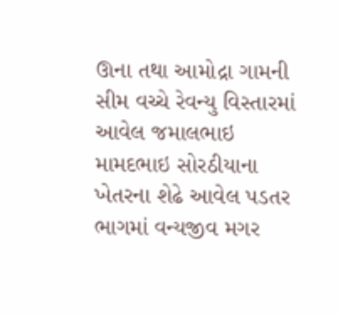ઊના તથા આમોદ્રા ગામની સીમ વચ્ચે રેવન્યુ વિસ્તારમાં આવેલ જમાલભાઇ મામદભાઇ સોરઠીયાના ખેતરના શેઢે આવેલ પડતર ભાગમાં વન્યજીવ મગર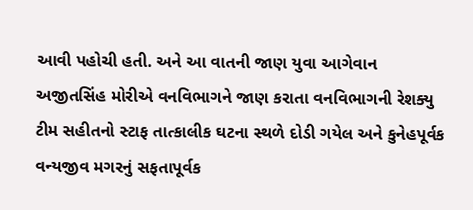આવી પહોચી હતી. અને આ વાતની જાણ યુવા આગેવાન અજીતસિંહ મોરીએ વનવિભાગને જાણ કરાતા વનવિભાગની રેશક્યુ ટીમ સહીતનો સ્ટાફ તાત્કાલીક ઘટના સ્થળે દોડી ગયેલ અને કુનેહપૂર્વક વન્યજીવ મગરનું સફતાપૂર્વક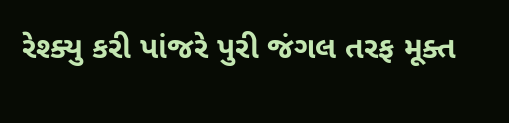રેશ્ક્યુ કરી પાંજરે પુરી જંગલ તરફ મૂક્ત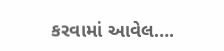કરવામાં આવેલ….